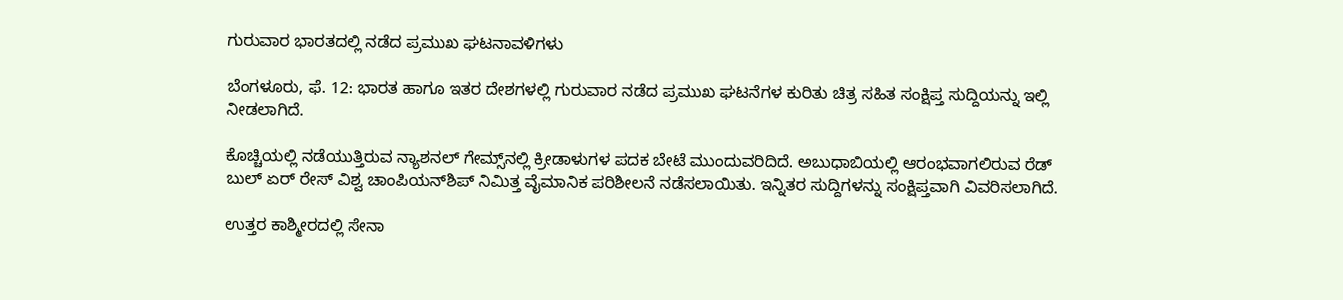ಗುರುವಾರ ಭಾರತದಲ್ಲಿ ನಡೆದ ಪ್ರಮುಖ ಘಟನಾವಳಿಗಳು

ಬೆಂಗಳೂರು, ಫೆ. 12: ಭಾರತ ಹಾಗೂ ಇತರ ದೇಶಗಳಲ್ಲಿ ಗುರುವಾರ ನಡೆದ ಪ್ರಮುಖ ಘಟನೆಗಳ ಕುರಿತು ಚಿತ್ರ ಸಹಿತ ಸಂಕ್ಷಿಪ್ತ ಸುದ್ದಿಯನ್ನು ಇಲ್ಲಿ ನೀಡಲಾಗಿದೆ.

ಕೊಚ್ಚಿಯಲ್ಲಿ ನಡೆಯುತ್ತಿರುವ ನ್ಯಾಶನಲ್ ಗೇಮ್ಸ್‌ನಲ್ಲಿ ಕ್ರೀಡಾಳುಗಳ ಪದಕ ಬೇಟೆ ಮುಂದುವರಿದಿದೆ. ಅಬುಧಾಬಿಯಲ್ಲಿ ಆರಂಭವಾಗಲಿರುವ ರೆಡ್ ಬುಲ್ ಏರ್ ರೇಸ್ ವಿಶ್ವ ಚಾಂಪಿಯನ್‌ಶಿಪ್ ನಿಮಿತ್ತ ವೈಮಾನಿಕ ಪರಿಶೀಲನೆ ನಡೆಸಲಾಯಿತು. ಇನ್ನಿತರ ಸುದ್ದಿಗಳನ್ನು ಸಂಕ್ಷಿಪ್ತವಾಗಿ ವಿವರಿಸಲಾಗಿದೆ.

ಉತ್ತರ ಕಾಶ್ಮೀರದಲ್ಲಿ ಸೇನಾ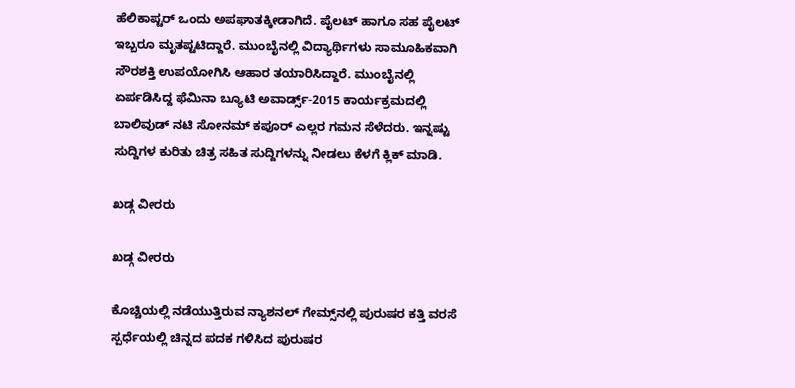ಹೆಲಿಕಾಪ್ಟರ್ ಒಂದು ಅಪಘಾತಕ್ಕೀಡಾಗಿದೆ. ಪೈಲಟ್ ಹಾಗೂ ಸಹ ಪೈಲಟ್ ಇಬ್ಬರೂ ಮೃತಪ್ಟಟಿದ್ದಾರೆ. ಮುಂಬೈನಲ್ಲಿ ವಿದ್ಯಾರ್ಥಿಗಳು ಸಾಮೂಹಿಕವಾಗಿ ಸೌರಶಕ್ತಿ ಉಪಯೋಗಿಸಿ ಆಹಾರ ತಯಾರಿಸಿದ್ದಾರೆ. ಮುಂಬೈನಲ್ಲಿ ಏರ್ಪಡಿಸಿದ್ದ ಫೆಮಿನಾ ಬ್ಯೂಟಿ ಅವಾರ್ಡ್ಸ್-2015 ಕಾರ್ಯಕ್ರಮದಲ್ಲಿ ಬಾಲಿವುಡ್ ನಟಿ ಸೋನಮ್ ಕಪೂರ್ ಎಲ್ಲರ ಗಮನ ಸೆಳೆದರು. ಇನ್ನಷ್ಟು ಸುದ್ದಿಗಳ ಕುರಿತು ಚಿತ್ರ ಸಹಿತ ಸುದ್ದಿಗಳನ್ನು ನೀಡಲು ಕೆಳಗೆ ಕ್ಲಿಕ್ ಮಾಡಿ.

ಖಡ್ಗ ವೀರರು

ಖಡ್ಗ ವೀರರು

ಕೊಚ್ಚಿಯಲ್ಲಿ ನಡೆಯುತ್ತಿರುವ ನ್ಯಾಶನಲ್ ಗೇಮ್ಸ್‌ನಲ್ಲಿ ಪುರುಷರ ಕತ್ತಿ ವರಸೆ ಸ್ಪರ್ಧೆಯಲ್ಲಿ ಚಿನ್ನದ ಪದಕ ಗಳಿಸಿದ ಪುರುಷರ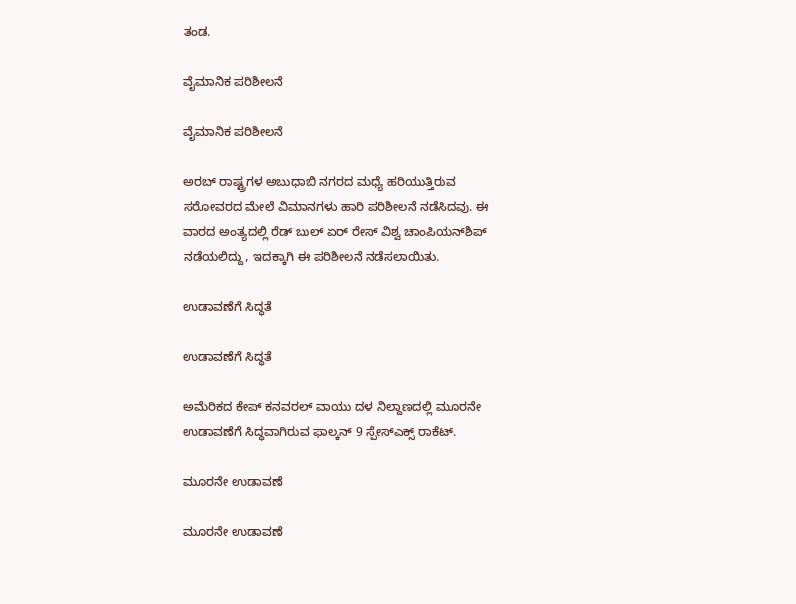ತಂಡ.

ವೈಮಾನಿಕ ಪರಿಶೀಲನೆ

ವೈಮಾನಿಕ ಪರಿಶೀಲನೆ

ಅರಬ್ ರಾಷ್ಟ್ರಗಳ ಅಬುಧಾಬಿ ನಗರದ ಮಧ್ಯೆ ಹರಿಯುತ್ತಿರುವ ಸರೋವರದ ಮೇಲೆ ವಿಮಾನಗಳು ಹಾರಿ ಪರಿಶೀಲನೆ ನಡೆಸಿದವು. ಈ ವಾರದ ಅಂತ್ಯದಲ್ಲಿ ರೆಡ್ ಬುಲ್ ಏರ್ ರೇಸ್ ವಿಶ್ವ ಚಾಂಪಿಯನ್‌ಶಿಪ್ ನಡೆಯಲಿದ್ದು, ಇದಕ್ಕಾಗಿ ಈ ಪರಿಶೀಲನೆ ನಡೆಸಲಾಯಿತು.

ಉಡಾವಣೆಗೆ ಸಿದ್ಧತೆ

ಉಡಾವಣೆಗೆ ಸಿದ್ಧತೆ

ಅಮೆರಿಕದ ಕೇಪ್ ಕನವರಲ್‌ ವಾಯು ದಳ ನಿಲ್ದಾಣದಲ್ಲಿ ಮೂರನೇ ಉಡಾವಣೆಗೆ ಸಿದ್ಧವಾಗಿರುವ ಫಾಲ್ಕನ್ 9 ಸ್ಪೇಸ್‌ಎಕ್ಸ್ ರಾಕೆಟ್.

ಮೂರನೇ ಉಡಾವಣೆ

ಮೂರನೇ ಉಡಾವಣೆ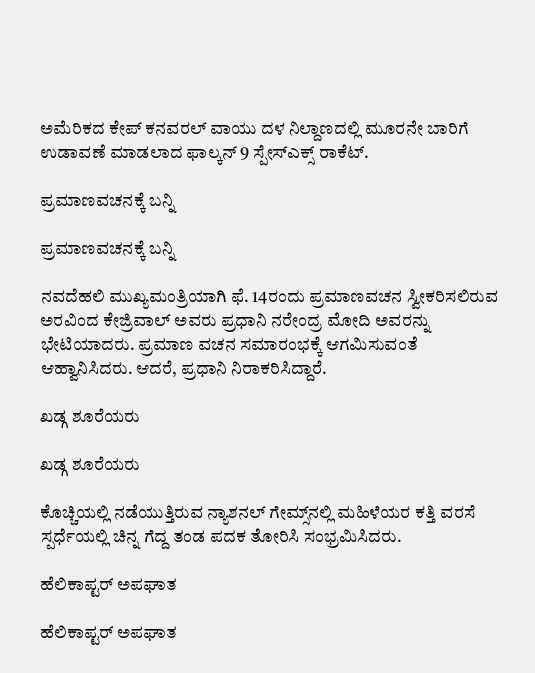ಅಮೆರಿಕದ ಕೇಪ್ ಕನವರಲ್‌ ವಾಯು ದಳ ನಿಲ್ದಾಣದಲ್ಲಿ ಮೂರನೇ ಬಾರಿಗೆ ಉಡಾವಣೆ ಮಾಡಲಾದ ಫಾಲ್ಕನ್ 9 ಸ್ಪೇಸ್‌ಎಕ್ಸ್ ರಾಕೆಟ್.

ಪ್ರಮಾಣವಚನಕ್ಕೆ ಬನ್ನಿ

ಪ್ರಮಾಣವಚನಕ್ಕೆ ಬನ್ನಿ

ನವದೆಹಲಿ ಮುಖ್ಯಮಂತ್ರಿಯಾಗಿ ಫೆ. 14ರಂದು ಪ್ರಮಾಣವಚನ ಸ್ವೀಕರಿಸಲಿರುವ ಅರವಿಂದ ಕೇಜ್ರಿವಾಲ್ ಅವರು ಪ್ರಧಾನಿ ನರೇಂದ್ರ ಮೋದಿ ಅವರನ್ನು ಭೇಟಿಯಾದರು. ಪ್ರಮಾಣ ವಚನ ಸಮಾರಂಭಕ್ಕೆ ಆಗಮಿಸುವಂತೆ ಆಹ್ವಾನಿಸಿದರು. ಆದರೆ, ಪ್ರಧಾನಿ ನಿರಾಕರಿಸಿದ್ದಾರೆ.

ಖಡ್ಗ ಶೂರೆಯರು

ಖಡ್ಗ ಶೂರೆಯರು

ಕೊಚ್ಚಿಯಲ್ಲಿ ನಡೆಯುತ್ತಿರುವ ನ್ಯಾಶನಲ್ ಗೇಮ್ಸ್‌ನಲ್ಲಿ ಮಹಿಳೆಯರ ಕತ್ತಿ ವರಸೆ ಸ್ಪರ್ಧೆಯಲ್ಲಿ ಚಿನ್ನ ಗೆದ್ದ ತಂಡ ಪದಕ ತೋರಿಸಿ ಸಂಭ್ರಮಿಸಿದರು.

ಹೆಲಿಕಾಪ್ಟರ್ ಅಪಘಾತ

ಹೆಲಿಕಾಪ್ಟರ್ ಅಪಘಾತ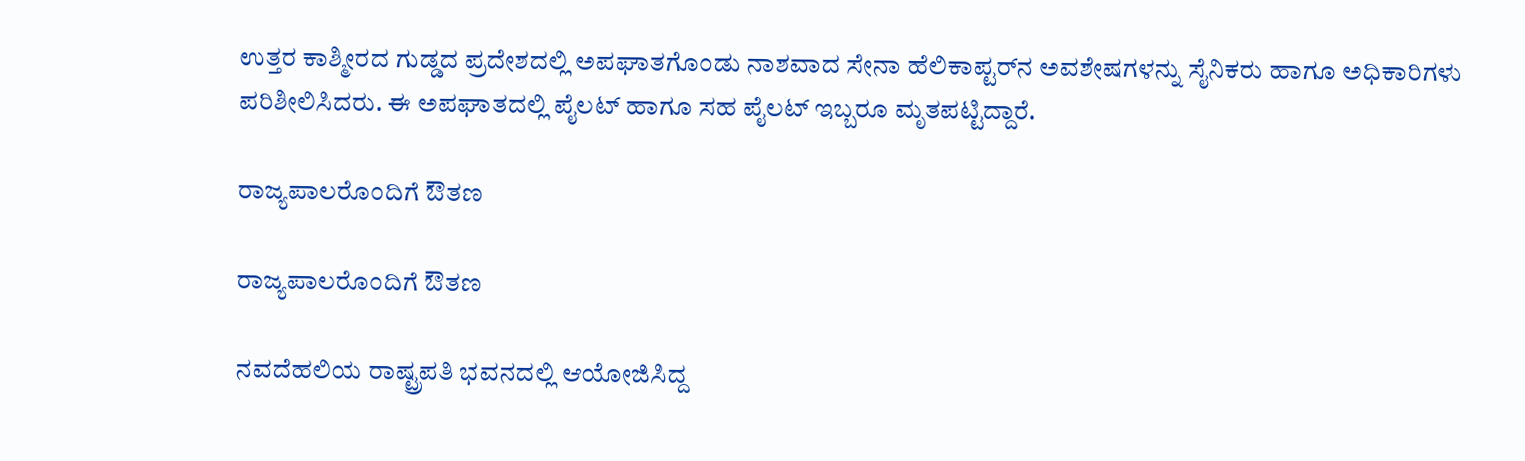ಉತ್ತರ ಕಾಶ್ಮೀರದ ಗುಡ್ಡದ ಪ್ರದೇಶದಲ್ಲಿ ಅಪಘಾತಗೊಂಡು ನಾಶವಾದ ಸೇನಾ ಹೆಲಿಕಾಪ್ಟರ್‌ನ ಅವಶೇಷಗಳನ್ನು ಸೈನಿಕರು ಹಾಗೂ ಅಧಿಕಾರಿಗಳು ಪರಿಶೀಲಿಸಿದರು. ಈ ಅಪಘಾತದಲ್ಲಿ ಪೈಲಟ್ ಹಾಗೂ ಸಹ ಪೈಲಟ್ ಇಬ್ಬರೂ ಮೃತಪಟ್ಟಿದ್ದಾರೆ.

ರಾಜ್ಯಪಾಲರೊಂದಿಗೆ ಔತಣ

ರಾಜ್ಯಪಾಲರೊಂದಿಗೆ ಔತಣ

ನವದೆಹಲಿಯ ರಾಷ್ಟ್ರಪತಿ ಭವನದಲ್ಲಿ ಆಯೋಜಿಸಿದ್ದ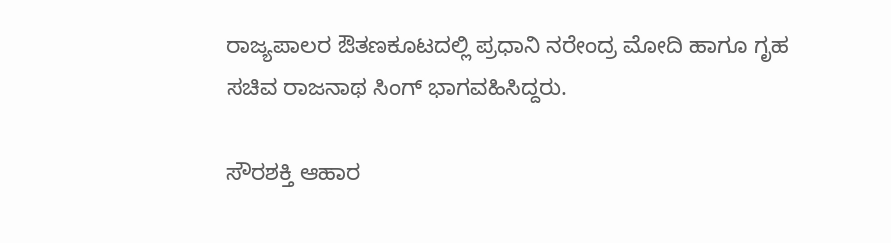ರಾಜ್ಯಪಾಲರ ಔತಣಕೂಟದಲ್ಲಿ ಪ್ರಧಾನಿ ನರೇಂದ್ರ ಮೋದಿ ಹಾಗೂ ಗೃಹ ಸಚಿವ ರಾಜನಾಥ ಸಿಂಗ್ ಭಾಗವಹಿಸಿದ್ದರು.

ಸೌರಶಕ್ತಿ ಆಹಾರ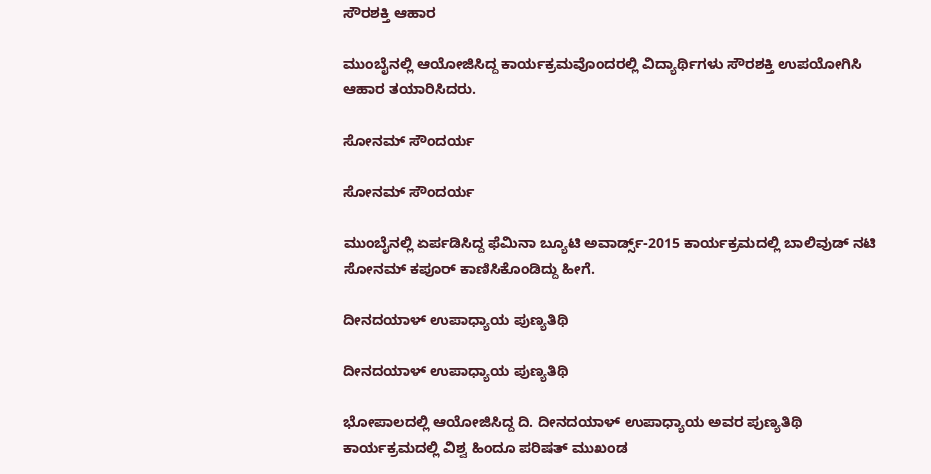ಸೌರಶಕ್ತಿ ಆಹಾರ

ಮುಂಬೈನಲ್ಲಿ ಆಯೋಜಿಸಿದ್ದ ಕಾರ್ಯಕ್ರಮವೊಂದರಲ್ಲಿ ವಿದ್ಯಾರ್ಥಿಗಳು ಸೌರಶಕ್ತಿ ಉಪಯೋಗಿಸಿ ಆಹಾರ ತಯಾರಿಸಿದರು.

ಸೋನಮ್ ಸೌಂದರ್ಯ

ಸೋನಮ್ ಸೌಂದರ್ಯ

ಮುಂಬೈನಲ್ಲಿ ಏರ್ಪಡಿಸಿದ್ದ ಫೆಮಿನಾ ಬ್ಯೂಟಿ ಅವಾರ್ಡ್ಸ್-2015 ಕಾರ್ಯಕ್ರಮದಲ್ಲಿ ಬಾಲಿವುಡ್ ನಟಿ ಸೋನಮ್ ಕಪೂರ್ ಕಾಣಿಸಿಕೊಂಡಿದ್ದು ಹೀಗೆ.

ದೀನದಯಾಳ್ ಉಪಾಧ್ಯಾಯ ಪುಣ್ಯತಿಥಿ

ದೀನದಯಾಳ್ ಉಪಾಧ್ಯಾಯ ಪುಣ್ಯತಿಥಿ

ಭೋಪಾಲದಲ್ಲಿ ಆಯೋಜಿಸಿದ್ದ ದಿ. ದೀನದಯಾಳ್ ಉಪಾಧ್ಯಾಯ ಅವರ ಪುಣ್ಯತಿಥಿ ಕಾರ್ಯಕ್ರಮದಲ್ಲಿ ವಿಶ್ವ ಹಿಂದೂ ಪರಿಷತ್ ಮುಖಂಡ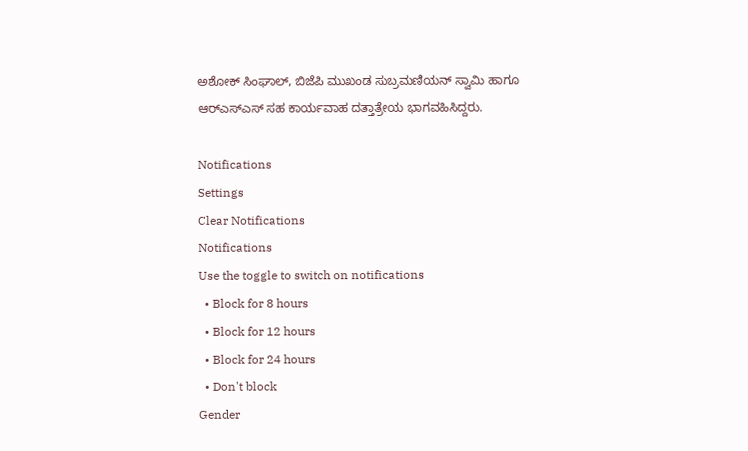ಅಶೋಕ್ ಸಿಂಘಾಲ್, ಬಿಜೆಪಿ ಮುಖಂಡ ಸುಬ್ರಮಣಿಯನ್ ಸ್ವಾಮಿ ಹಾಗೂ ಆರ್‌ಎಸ್ಎಸ್ ಸಹ ಕಾರ್ಯವಾಹ ದತ್ತಾತ್ರೇಯ ಭಾಗವಹಿಸಿದ್ದರು.

Notifications
Settings
Clear Notifications
Notifications
Use the toggle to switch on notifications
  • Block for 8 hours
  • Block for 12 hours
  • Block for 24 hours
  • Don't block
Gender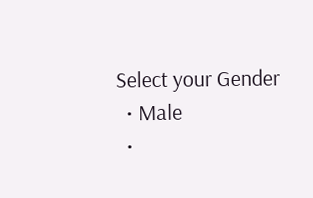Select your Gender
  • Male
  •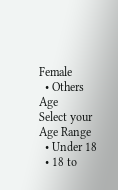Female
  • Others
Age
Select your Age Range
  • Under 18
  • 18 to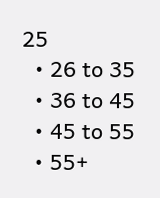25
  • 26 to 35
  • 36 to 45
  • 45 to 55
  • 55+